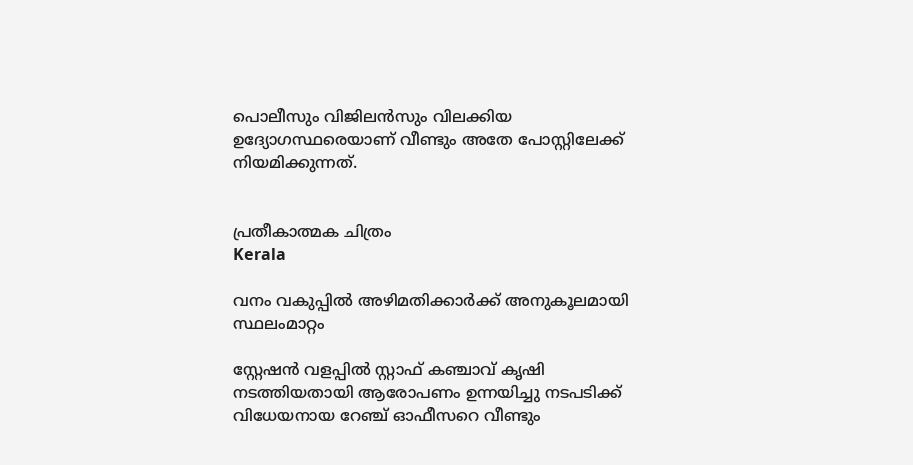പൊലീസും വിജിലൻസും വിലക്കിയ ഉദ്യോഗസ്ഥരെയാണ് വീണ്ടും അതേ പോസ്റ്റിലേക്ക് നിയമിക്കുന്നത്.


പ്രതീകാത്മക ചിത്രം
Kerala

വനം വകുപ്പിൽ അഴിമതിക്കാർക്ക് അനുകൂലമായി സ്ഥലംമാറ്റം

സ്റ്റേഷൻ വളപ്പിൽ സ്റ്റാഫ് കഞ്ചാവ് കൃഷി നടത്തിയതായി ആരോപണം ഉന്നയിച്ചു നടപടിക്ക് വിധേയനായ റേഞ്ച് ഓഫീസറെ വീണ്ടും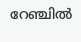റേഞ്ചിൽ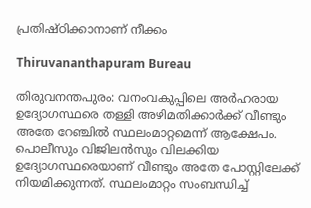പ്രതിഷ്ഠിക്കാനാണ് നീക്കം

Thiruvananthapuram Bureau

തിരുവനന്തപുരം: വനംവകുപ്പിലെ അർഹരായ ഉദ്യോഗസ്ഥരെ തള്ളി അഴിമതിക്കാർക്ക് വീണ്ടും അതേ റേഞ്ചിൽ സ്ഥലംമാറ്റമെന്ന് ആക്ഷേപം. പൊലീസും വിജിലൻസും വിലക്കിയ ഉദ്യോഗസ്ഥരെയാണ് വീണ്ടും അതേ പോസ്റ്റിലേക്ക് നിയമിക്കുന്നത്. സ്ഥലംമാറ്റം സംബന്ധിച്ച്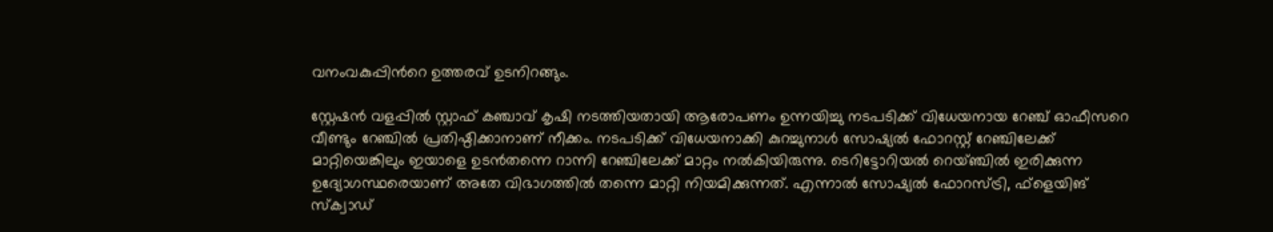വനംവകുപ്പിന്‍റെ ഉത്തരവ് ഉടനിറങ്ങും.

സ്റ്റേഷൻ വളപ്പിൽ സ്റ്റാഫ് കഞ്ചാവ് കൃഷി നടത്തിയതായി ആരോപണം ഉന്നയിച്ചു നടപടിക്ക് വിധേയനായ റേഞ്ച് ഓഫീസറെ വീണ്ടും റേഞ്ചിൽ പ്രതിഷ്ഠിക്കാനാണ് നീക്കം. നടപടിക്ക് വിധേയനാക്കി കുറച്ചുനാൾ സോഷ്യൽ ഫോറസ്റ്റ് റേഞ്ചിലേക്ക് മാറ്റിയെങ്കിലും ഇയാളെ ഉടൻതന്നെ റാന്നി റേഞ്ചിലേക്ക് മാറ്റം നൽകിയിരുന്നു. ടെറിട്ടോറിയൽ റെയ്ഞ്ചിൽ ഇരിക്കുന്ന ഉദ്യോഗസ്ഥരെയാണ് അതേ വിഭാഗത്തിൽ തന്നെ മാറ്റി നിയമിക്കുന്നത്. എന്നാൽ സോഷ്യൽ ഫോറസ്ട്രി, ഫ്ളെയിങ് സ്ക്വാഡ്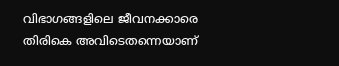വിഭാഗങ്ങളിലെ ജീവനക്കാരെ തിരികെ അവിടെതന്നെയാണ്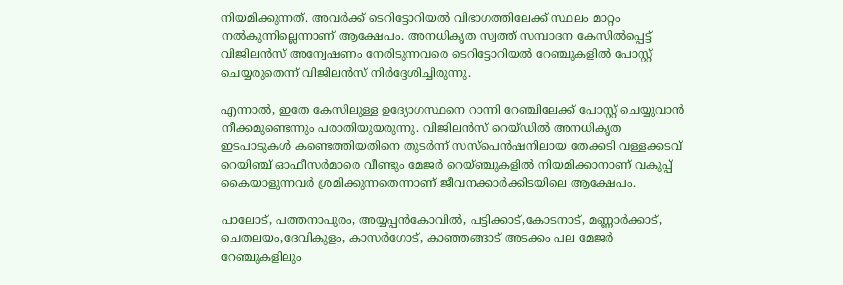നിയമിക്കുന്നത്. അവർക്ക് ടെറിട്ടോറിയൽ വിഭാഗത്തിലേക്ക് സ്ഥലം മാറ്റം നൽകുന്നില്ലെന്നാണ് ആക്ഷേപം. അനധികൃത സ്വത്ത് സമ്പാദന കേസിൽപ്പെട്ട് വിജിലൻസ് അന്വേഷണം നേരിടുന്നവരെ ടെറിട്ടോറിയൽ റേഞ്ചുകളിൽ പോസ്റ്റ് ചെയ്യരുതെന്ന് വിജിലൻസ് നിർദ്ദേശിച്ചിരുന്നു.

എന്നാൽ, ഇതേ കേസിലുള്ള ഉദ്യോഗസ്ഥനെ റാന്നി റേഞ്ചിലേക്ക് പോസ്റ്റ് ചെയ്യുവാൻ നീക്കമുണ്ടെന്നും പരാതിയുയരുന്നു. വിജിലൻസ് റെയ്ഡിൽ അനധികൃത ഇടപാടുകൾ കണ്ടെത്തിയതിനെ തുടർന്ന് സസ്പെൻഷനിലായ തേക്കടി വള്ളക്കടവ് റെയിഞ്ച് ഓഫീസർമാരെ വീണ്ടും മേജർ റെയ്ഞ്ചുകളിൽ നിയമിക്കാനാണ് വകുപ്പ് കൈയാളുന്നവർ ശ്രമിക്കുന്നതെന്നാണ് ജീവനക്കാർക്കിടയിലെ ആക്ഷേപം.

പാലോട്, പത്തനാപുരം, അയ്യപ്പൻകോവിൽ, പട്ടിക്കാട്,കോടനാട്, മണ്ണാർക്കാട്, ചെതലയം,ദേവികുളം, കാസർഗോട്, കാഞ്ഞങ്ങാട് അടക്കം പല മേജർ റേഞ്ചുകളിലും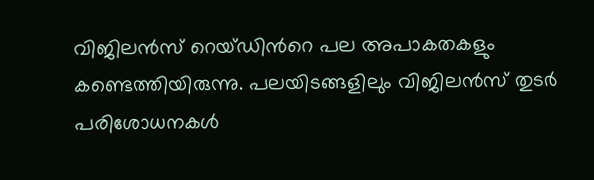വിജിലൻസ് റെയ്ഡിന്‍റെ പല അപാകതകളും കണ്ടെത്തിയിരുന്നു. പലയിടങ്ങളിലും വിജിലൻസ് തുടർ പരിശോധനകൾ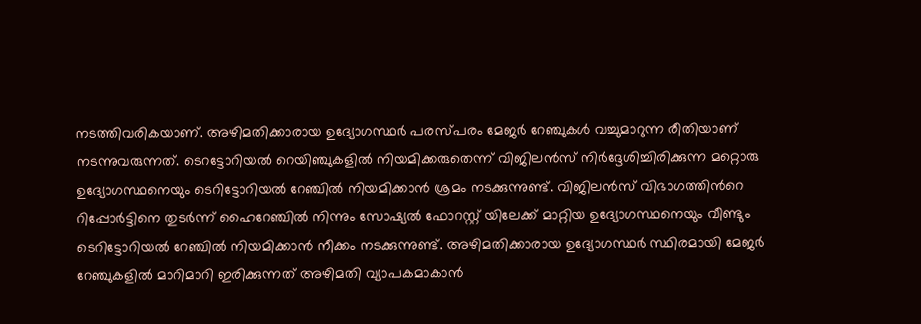നടത്തിവരികയാണ്. അഴിമതിക്കാരായ ഉദ്യോഗസ്ഥർ പരസ്പരം മേജർ റേഞ്ചുകൾ വച്ചുമാറുന്ന രീതിയാണ് നടന്നുവരുന്നത്. ടെറട്ടോറിയൽ റെയിഞ്ചുകളിൽ നിയമിക്കരുതെന്ന് വിജിലൻസ് നിർദ്ദേശിച്ചിരിക്കുന്ന മറ്റൊരു ഉദ്യോഗസ്ഥനെയും ടെറിട്ടോറിയൽ റേഞ്ചിൽ നിയമിക്കാൻ ശ്രമം നടക്കുന്നുണ്ട്. വിജിലൻസ് വിഭാഗത്തിന്‍റെ റിപ്പോർട്ടിനെ തുടർന്ന് ഹൈറേഞ്ചിൽ നിന്നും സോഷ്യൽ ഫോറസ്റ്റ് യിലേക്ക് മാറ്റിയ ഉദ്യോഗസ്ഥനെയും വീണ്ടും ടെറിട്ടോറിയൽ റേഞ്ചിൽ നിയമിക്കാൻ നീക്കം നടക്കുന്നുണ്ട്. അഴിമതിക്കാരായ ഉദ്യോഗസ്ഥർ സ്ഥിരമായി മേജർ റേഞ്ചുകളിൽ മാറിമാറി ഇരിക്കുന്നത് അഴിമതി വ്യാപകമാകാൻ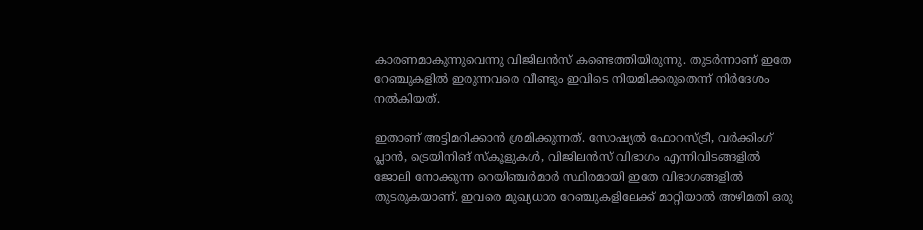കാരണമാകുന്നുവെന്നു വിജിലൻസ് കണ്ടെത്തിയിരുന്നു. തുടർന്നാണ് ഇതേ റേഞ്ചുകളിൽ ഇരുന്നവരെ വീണ്ടും ഇവിടെ നിയമിക്കരുതെന്ന് നിർദേശം നൽകിയത്.

ഇതാണ് അട്ടിമറിക്കാൻ ശ്രമിക്കുന്നത്. സോഷ്യൽ ഫോറസ്ട്രീ, വർക്കിംഗ് പ്ലാൻ, ട്രെയിനിങ് സ്കൂളുകൾ, വിജിലൻസ് വിഭാഗം എന്നിവിടങ്ങളിൽ ജോലി നോക്കുന്ന റെയിഞ്ചർമാർ സ്ഥിരമായി ഇതേ വിഭാഗങ്ങളിൽ തുടരുകയാണ്. ഇവരെ മുഖ്യധാര റേഞ്ചുകളിലേക്ക് മാറ്റിയാൽ അഴിമതി ഒരു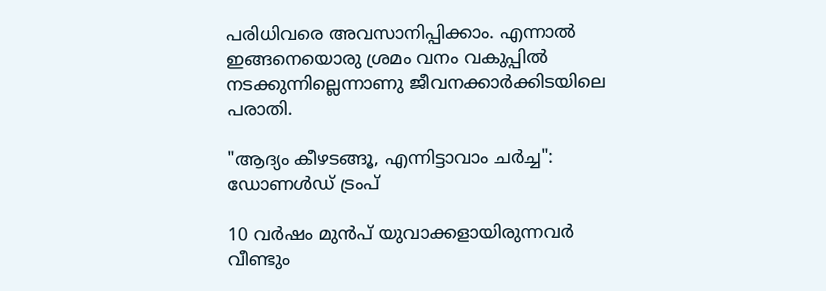പരിധിവരെ അവസാനിപ്പിക്കാം. എന്നാൽ ഇങ്ങനെയൊരു ശ്രമം വനം വകുപ്പിൽ നടക്കുന്നില്ലെന്നാണു ജീവനക്കാർക്കിടയിലെ പരാതി.

"ആദ‍്യം കീഴടങ്ങൂ, എന്നിട്ടാവാം ചർച്ച": ഡോണൾഡ് ട്രംപ്

10 വർഷം മുൻപ് യുവാക്കളായിരുന്നവർ വീണ്ടും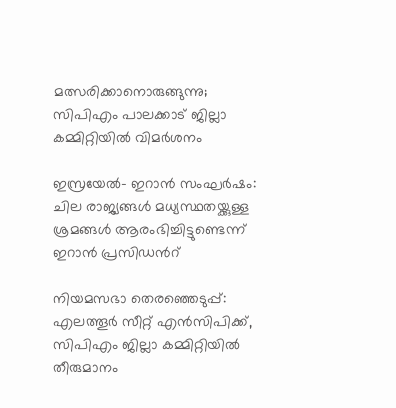മത്സരിക്കാനൊരുങ്ങുന്നു; സിപിഎം പാലക്കാട് ജില്ലാ കമ്മിറ്റിയിൽ വിമർശനം

ഇസ്രയേൽ- ഇറാൻ സംഘർഷം: ചില രാജ‍്യങ്ങൾ മധ‍്യസ്ഥതയ്ക്കുള്ള ശ്രമങ്ങൾ ആരംഭിച്ചിട്ടുണ്ടെന്ന് ഇറാൻ പ്രസിഡന്‍റ്

നിയമസഭാ തെരഞ്ഞെടുപ്പ്: എലത്തൂർ‌ സീറ്റ് എൻസിപിക്ക്, സിപിഎം ജില്ലാ കമ്മിറ്റിയിൽ തീരുമാനം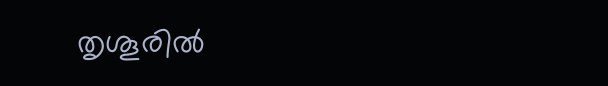തൃശൂരിൽ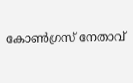കോൺഗ്രസ് നേതാവ്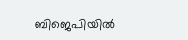ബിജെപിയിൽ‌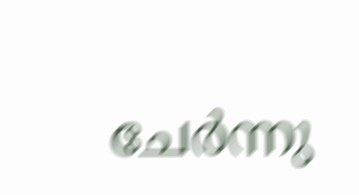ചേർന്നു